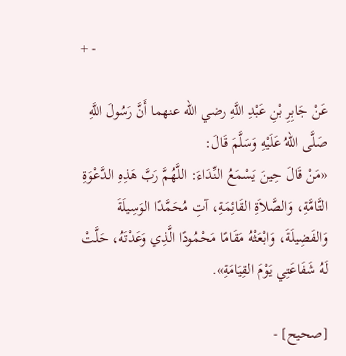+ -

عَنْ جَابِرِ بْنِ عَبْدِ اللَّهِ رضي الله عنهما أَنَّ رَسُولَ اللَّهِ صَلَّى اللهُ عَلَيْهِ وَسَلَّمَ قَالَ:
«مَنْ قَالَ حِينَ يَسْمَعُ النِّدَاءَ: اللَّهُمَّ رَبَّ هَذِهِ الدَّعْوَةِ التَّامَّةِ، وَالصَّلاَةِ القَائِمَةِ، آتِ مُحَمَّدًا الوَسِيلَةَ وَالفَضِيلَةَ، وَابْعَثْهُ مَقَامًا مَحْمُودًا الَّذِي وَعَدْتَهُ، حَلَّتْ لَهُ شَفَاعَتِي يَوْمَ القِيَامَةِ».

[صحيح] -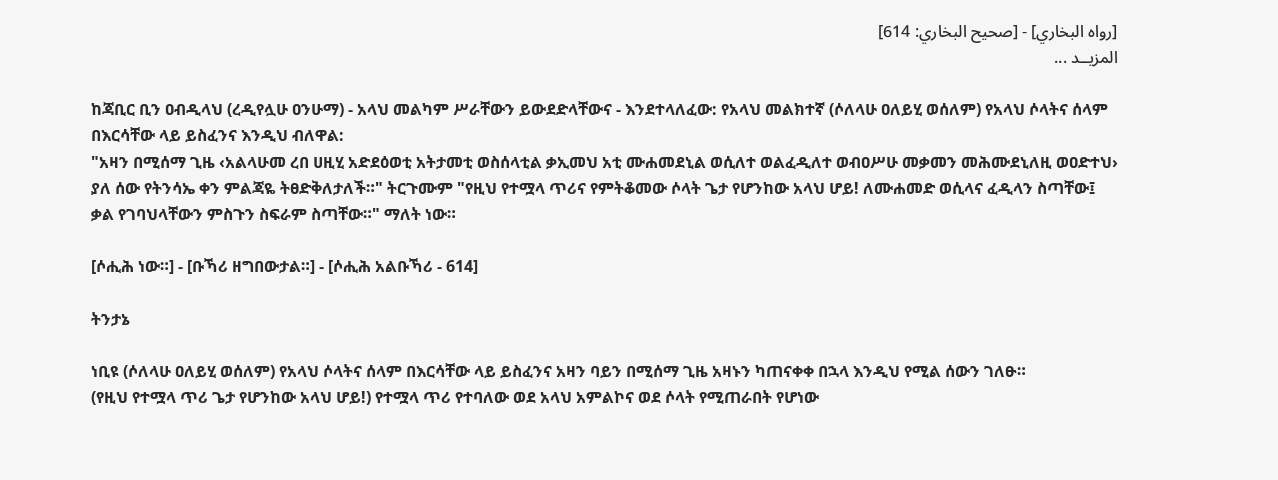[رواه البخاري] - [صحيح البخاري: 614]
المزيــد ...

ከጃቢር ቢን ዐብዲላህ (ረዲየሏሁ ዐንሁማ) - አላህ መልካም ሥራቸውን ይውደድላቸውና - እንደተላለፈው: የአላህ መልክተኛ (ሶለላሁ ዐለይሂ ወሰለም) የአላህ ሶላትና ሰላም በእርሳቸው ላይ ይስፈንና እንዲህ ብለዋል:
"አዛን በሚሰማ ጊዜ ‹አልላሁመ ረበ ሀዚሂ አድደዕወቲ አትታመቲ ወስሰላቲል ቃኢመህ አቲ ሙሐመደኒል ወሲለተ ወልፈዲለተ ወብዐሥሁ መቃመን መሕሙደኒለዚ ወዐድተህ› ያለ ሰው የትንሳኤ ቀን ምልጃዬ ትፀድቅለታለች።" ትርጉሙም "የዚህ የተሟላ ጥሪና የምትቆመው ሶላት ጌታ የሆንከው አላህ ሆይ! ለሙሐመድ ወሲላና ፈዲላን ስጣቸው፤ ቃል የገባህላቸውን ምስጉን ስፍራም ስጣቸው።" ማለት ነው።

[ሶሒሕ ነው።] - [ቡኻሪ ዘግበውታል።] - [ሶሒሕ አልቡኻሪ - 614]

ትንታኔ

ነቢዩ (ሶለላሁ ዐለይሂ ወሰለም) የአላህ ሶላትና ሰላም በእርሳቸው ላይ ይስፈንና አዛን ባይን በሚሰማ ጊዜ አዛኑን ካጠናቀቀ በኋላ እንዲህ የሚል ሰውን ገለፁ።
(የዚህ የተሟላ ጥሪ ጌታ የሆንከው አላህ ሆይ!) የተሟላ ጥሪ የተባለው ወደ አላህ አምልኮና ወደ ሶላት የሚጠራበት የሆነው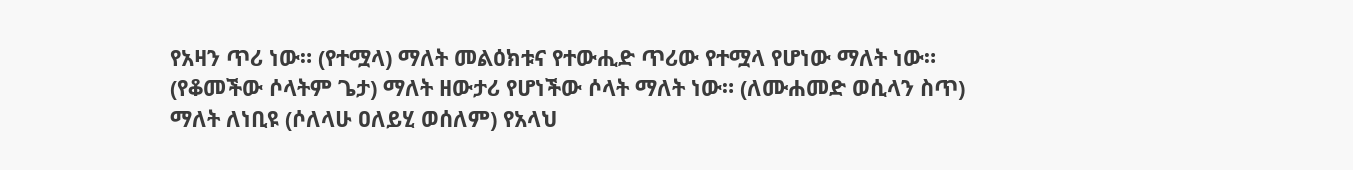የአዛን ጥሪ ነው። (የተሟላ) ማለት መልዕክቱና የተውሒድ ጥሪው የተሟላ የሆነው ማለት ነው። (የቆመችው ሶላትም ጌታ) ማለት ዘውታሪ የሆነችው ሶላት ማለት ነው። (ለሙሐመድ ወሲላን ስጥ) ማለት ለነቢዩ (ሶለላሁ ዐለይሂ ወሰለም) የአላህ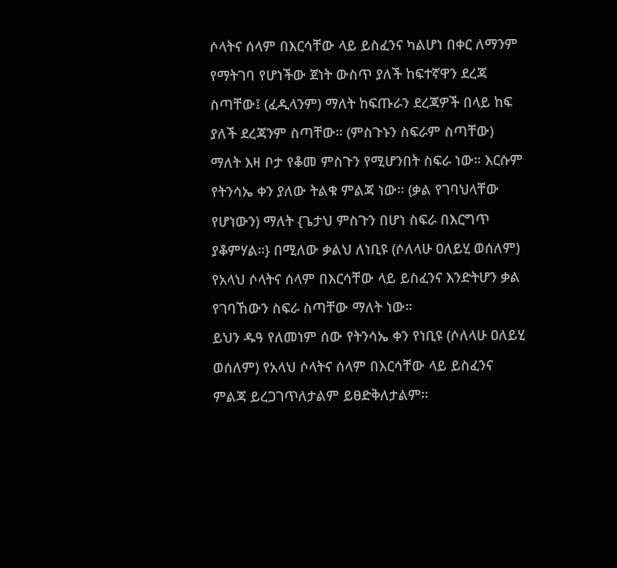ሶላትና ሰላም በእርሳቸው ላይ ይስፈንና ካልሆነ በቀር ለማንም የማትገባ የሆነችው ጀነት ውስጥ ያለች ከፍተኛዋን ደረጃ ስጣቸው፤ (ፈዲላንም) ማለት ከፍጡራን ደረጃዎች በላይ ከፍ ያለች ደረጃንም ስጣቸው። (ምስጉኑን ስፍራም ስጣቸው) ማለት እዛ ቦታ የቆመ ምስጉን የሚሆንበት ስፍራ ነው። እርሱም የትንሳኤ ቀን ያለው ትልቁ ምልጃ ነው። (ቃል የገባህላቸው የሆነውን) ማለት {ጌታህ ምስጉን በሆነ ስፍራ በእርግጥ ያቆምሃል።} በሚለው ቃልህ ለነቢዩ (ሶለላሁ ዐለይሂ ወሰለም) የአላህ ሶላትና ሰላም በእርሳቸው ላይ ይስፈንና እንድትሆን ቃል የገባኸውን ስፍራ ስጣቸው ማለት ነው።
ይህን ዱዓ የለመነም ሰው የትንሳኤ ቀን የነቢዩ (ሶለላሁ ዐለይሂ ወሰለም) የአላህ ሶላትና ሰላም በእርሳቸው ላይ ይስፈንና ምልጃ ይረጋገጥለታልም ይፀድቅለታልም።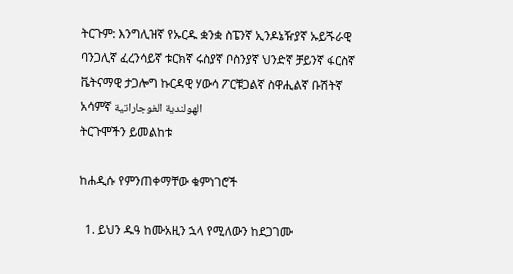ትርጉም: እንግሊዝኛ የኡርዱ ቋንቋ ስፔንኛ ኢንዶኔዥያኛ ኡይጙራዊ ባንጋሊኛ ፈረንሳይኛ ቱርክኛ ሩስያኛ ቦስንያኛ ህንድኛ ቻይንኛ ፋርስኛ ቬትናማዊ ታጋሎግ ኩርዳዊ ሃውሳ ፖርቹጋልኛ ስዋሒልኛ ቡሽትኛ አሳምኛ الهولندية الغوجاراتية
ትርጉሞችን ይመልከቱ

ከሐዲሱ የምንጠቀማቸው ቁምነገሮች

  1. ይህን ዱዓ ከሙአዚን ኋላ የሚለውን ከደጋገሙ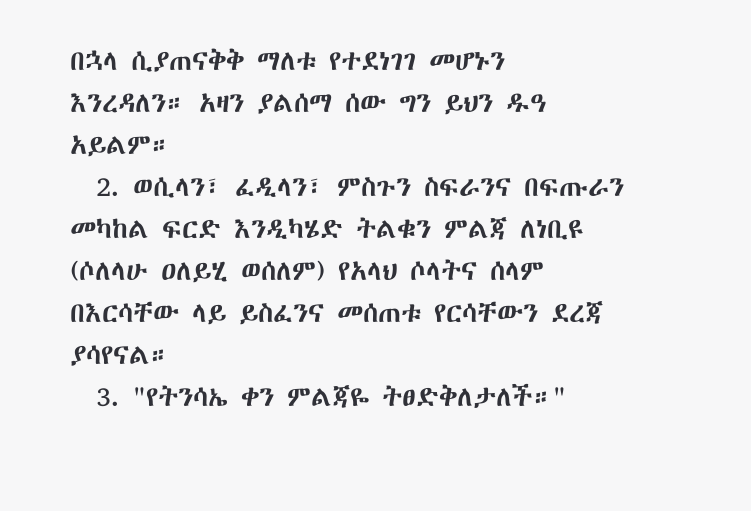በኋላ ሲያጠናቅቅ ማለቱ የተደነገገ መሆኑን እንረዳለን። አዛን ያልሰማ ሰው ግን ይህን ዱዓ አይልም።
  2. ወሲላን፣ ፈዲላን፣ ምስጉን ስፍራንና በፍጡራን መካከል ፍርድ እንዲካሄድ ትልቁን ምልጃ ለነቢዩ (ሶለላሁ ዐለይሂ ወሰለም) የአላህ ሶላትና ሰላም በእርሳቸው ላይ ይስፈንና መሰጠቱ የርሳቸውን ደረጃ ያሳየናል።
  3. "የትንሳኤ ቀን ምልጃዬ ትፀድቅለታለች።"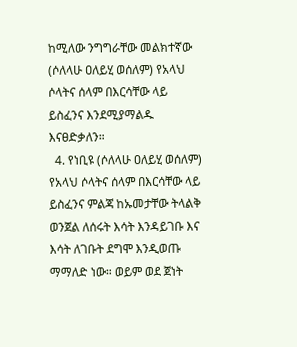ከሚለው ንግግራቸው መልክተኛው (ሶለላሁ ዐለይሂ ወሰለም) የአላህ ሶላትና ሰላም በእርሳቸው ላይ ይስፈንና እንደሚያማልዱ እናፀድቃለን።
  4. የነቢዩ (ሶለላሁ ዐለይሂ ወሰለም) የአላህ ሶላትና ሰላም በእርሳቸው ላይ ይስፈንና ምልጃ ከኡመታቸው ትላልቅ ወንጀል ለሰሩት እሳት እንዳይገቡ እና እሳት ለገቡት ደግሞ እንዲወጡ ማማለድ ነው። ወይም ወደ ጀነት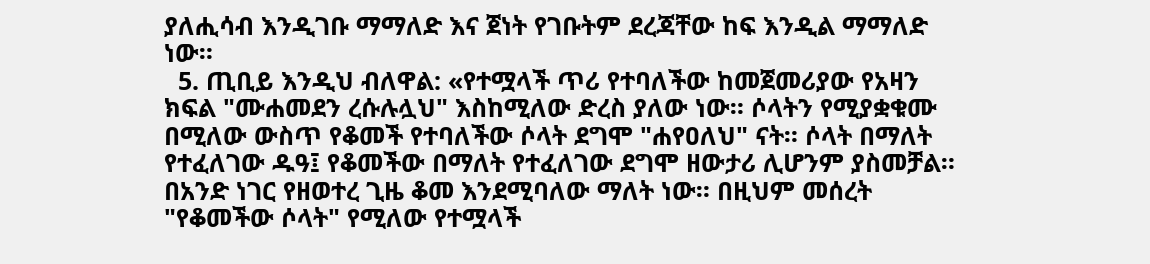ያለሒሳብ እንዲገቡ ማማለድ እና ጀነት የገቡትም ደረጃቸው ከፍ እንዲል ማማለድ ነው።
  5. ጢቢይ እንዲህ ብለዋል: «የተሟላች ጥሪ የተባለችው ከመጀመሪያው የአዛን ክፍል "ሙሐመደን ረሱሉሏህ" እስከሚለው ድረስ ያለው ነው። ሶላትን የሚያቋቁሙ በሚለው ውስጥ የቆመች የተባለችው ሶላት ደግሞ "ሐየዐለህ" ናት። ሶላት በማለት የተፈለገው ዱዓ፤ የቆመችው በማለት የተፈለገው ደግሞ ዘውታሪ ሊሆንም ያስመቻል። በአንድ ነገር የዘወተረ ጊዜ ቆመ እንደሚባለው ማለት ነው። በዚህም መሰረት "የቆመችው ሶላት" የሚለው የተሟላች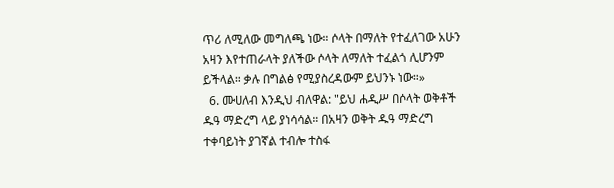ጥሪ ለሚለው መግለጫ ነው። ሶላት በማለት የተፈለገው አሁን አዛን እየተጠራላት ያለችው ሶላት ለማለት ተፈልጎ ሊሆንም ይችላል። ቃሉ በግልፅ የሚያስረዳውም ይህንኑ ነው።»
  6. ሙሀለብ እንዲህ ብለዋል: "ይህ ሐዲሥ በሶላት ወቅቶች ዱዓ ማድረግ ላይ ያነሳሳል። በአዛን ወቅት ዱዓ ማድረግ ተቀባይነት ያገኛል ተብሎ ተስፋ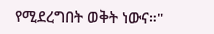የሚደረግበት ወቅት ነውና።"